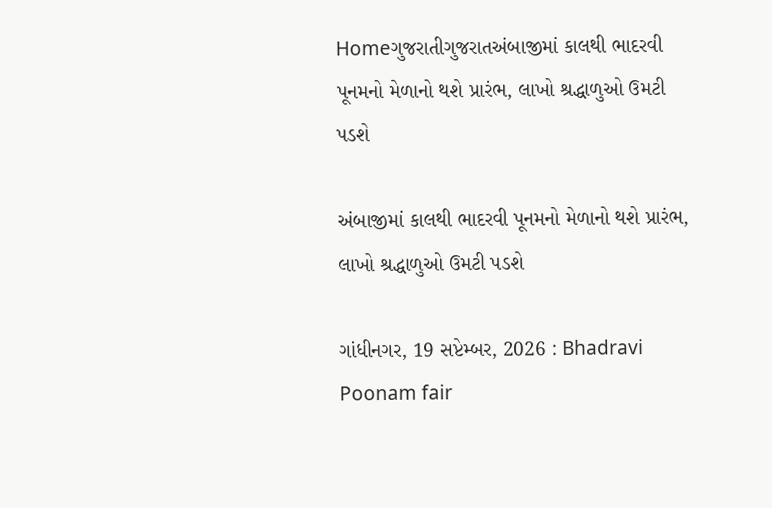Homeગુજરાતીગુજરાતઅંબાજીમાં કાલથી ભાદરવી પૂનમનો મેળાનો થશે પ્રારંભ, લાખો શ્રદ્ધાળુઓ ઉમટી પડશે

અંબાજીમાં કાલથી ભાદરવી પૂનમનો મેળાનો થશે પ્રારંભ, લાખો શ્રદ્ધાળુઓ ઉમટી પડશે

ગાંધીનગર, 19 સપ્ટેમ્બર, 2026 : Bhadravi Poonam fair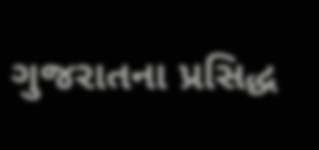ગુજરાતના પ્રસિદ્ધ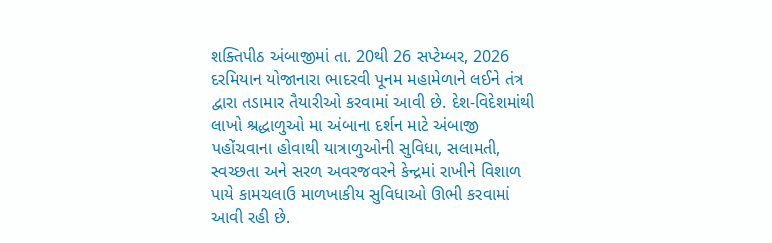શક્તિપીઠ અંબાજીમાં તા. 20થી 26 સપ્ટેમ્બર, 2026 દરમિયાન યોજાનારા ભાદરવી પૂનમ મહામેળાને લઈને તંત્ર દ્વારા તડામાર તૈયારીઓ કરવામાં આવી છે. દેશ-વિદેશમાંથી લાખો શ્રદ્ધાળુઓ મા અંબાના દર્શન માટે અંબાજી પહોંચવાના હોવાથી યાત્રાળુઓની સુવિધા, સલામતી, સ્વચ્છતા અને સરળ અવરજવરને કેન્દ્રમાં રાખીને વિશાળ પાયે કામચલાઉ માળખાકીય સુવિધાઓ ઊભી કરવામાં આવી રહી છે.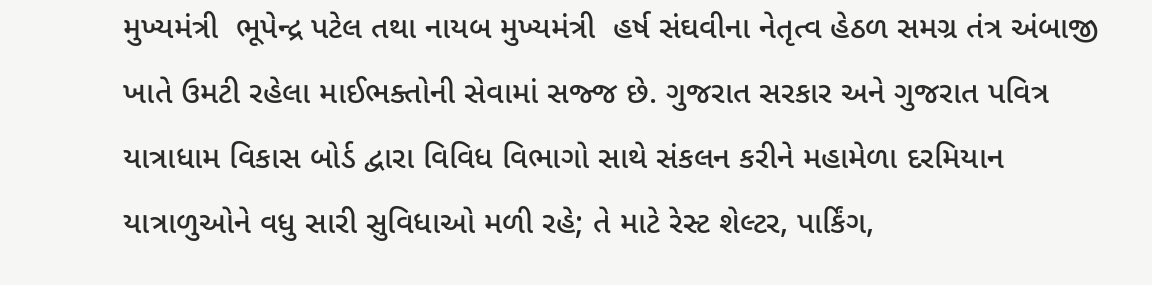મુખ્યમંત્રી  ભૂપેન્દ્ર પટેલ તથા નાયબ મુખ્યમંત્રી  હર્ષ સંઘવીના નેતૃત્વ હેઠળ સમગ્ર તંત્ર અંબાજી ખાતે ઉમટી રહેલા માઈભક્તોની સેવામાં સજ્જ છે. ગુજરાત સરકાર અને ગુજરાત પવિત્ર યાત્રાધામ વિકાસ બોર્ડ દ્વારા વિવિધ વિભાગો સાથે સંકલન કરીને મહામેળા દરમિયાન યાત્રાળુઓને વધુ સારી સુવિધાઓ મળી રહે; તે માટે રેસ્ટ શેલ્ટર, પાર્કિંગ,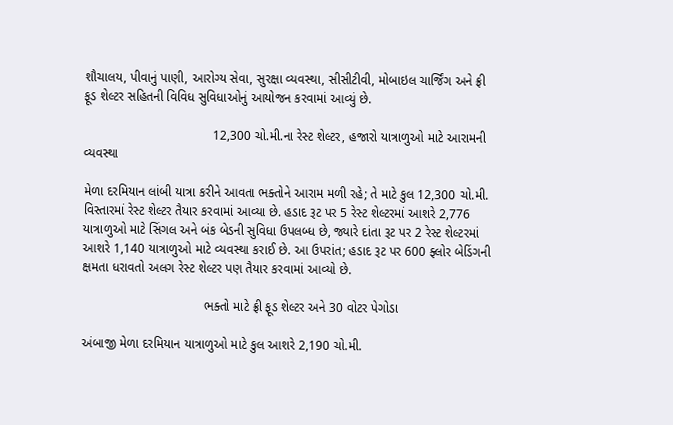શૌચાલય, પીવાનું પાણી, આરોગ્ય સેવા, સુરક્ષા વ્યવસ્થા, સીસીટીવી, મોબાઇલ ચાર્જિંગ અને ફ્રી ફૂડ શેલ્ટર સહિતની વિવિધ સુવિધાઓનું આયોજન કરવામાં આવ્યું છે.

                                    12,300 ચો.મી.ના રેસ્ટ શેલ્ટર, હજારો યાત્રાળુઓ માટે આરામની વ્યવસ્થા

મેળા દરમિયાન લાંબી યાત્રા કરીને આવતા ભક્તોને આરામ મળી રહે; તે માટે કુલ 12,300 ચો.મી. વિસ્તારમાં રેસ્ટ શેલ્ટર તૈયાર કરવામાં આવ્યા છે. હડાદ રૂટ પર 5 રેસ્ટ શેલ્ટરમાં આશરે 2,776 યાત્રાળુઓ માટે સિંગલ અને બંક બેડની સુવિધા ઉપલબ્ધ છે, જ્યારે દાંતા રૂટ પર 2 રેસ્ટ શેલ્ટરમાં આશરે 1,140 યાત્રાળુઓ માટે વ્યવસ્થા કરાઈ છે. આ ઉપરાંત; હડાદ રૂટ પર 600 ફ્લોર બેડિંગની ક્ષમતા ધરાવતો અલગ રેસ્ટ શેલ્ટર પણ તૈયાર કરવામાં આવ્યો છે.

                                  ભક્તો માટે ફ્રી ફૂડ શેલ્ટર અને 30 વોટર પેગોડા

અંબાજી મેળા દરમિયાન યાત્રાળુઓ માટે કુલ આશરે 2,190 ચો.મી.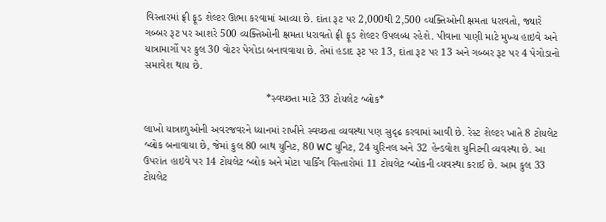વિસ્તારમાં ફ્રી ફૂડ શેલ્ટર ઊભા કરવામાં આવ્યા છે. દાંતા રૂટ પર 2,000થી 2,500 વ્યક્તિઓની ક્ષમતા ધરાવતો, જ્યારે ગબ્બર રૂટ પર આશરે 500 વ્યક્તિઓની ક્ષમતા ધરાવતો ફ્રી ફૂડ શેલ્ટર ઉપલબ્ધ રહેશે. પીવાના પાણી માટે મુખ્ય હાઇવે અને યાત્રામાર્ગો પર કુલ 30 વોટર પેગોડા બનાવવાયા છે. તેમાં હડાદ રૂટ પર 13, દાંતા રૂટ પર 13 અને ગબ્બર રૂટ પર 4 પેગોડાનો સમાવેશ થાય છે.

                                         *સ્વચ્છતા માટે 33 ટોયલેટ બ્લોક*

લાખો યાત્રાળુઓની અવરજવરને ધ્યાનમાં રાખીને સ્વચ્છતા વ્યવસ્થા પણ સુદૃઢ કરવામાં આવી છે. રેસ્ટ શેલ્ટર ખાતે 8 ટોયલેટ બ્લોક બનાવાયા છે, જેમાં કુલ 80 બાથ યુનિટ, 80 WC યુનિટ, 24 યુરિનલ અને 32 હેન્ડવોશ યુનિટની વ્યવસ્થા છે. આ ઉપરાંત હાઇવે પર 14 ટોયલેટ બ્લોક અને મોટા પાર્કિંગ વિસ્તારોમાં 11 ટોયલેટ બ્લોકની વ્યવસ્થા કરાઈ છે. આમ કુલ 33 ટોયલેટ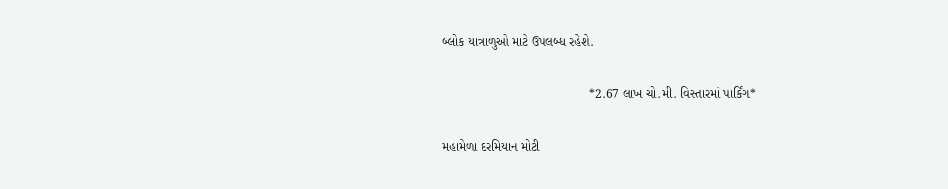બ્લોક યાત્રાળુઓ માટે ઉપલબ્ધ રહેશે.

                                         *2.67 લાખ ચો.મી. વિસ્તારમાં પાર્કિંગ*

મહામેળા દરમિયાન મોટી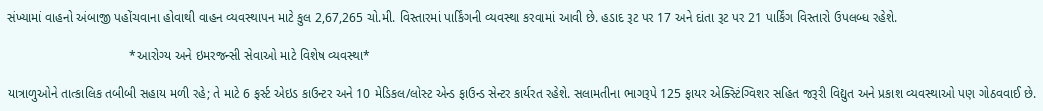સંખ્યામાં વાહનો અંબાજી પહોંચવાના હોવાથી વાહન વ્યવસ્થાપન માટે કુલ 2,67,265 ચો.મી. વિસ્તારમાં પાર્કિંગની વ્યવસ્થા કરવામાં આવી છે. હડાદ રૂટ પર 17 અને દાંતા રૂટ પર 21 પાર્કિંગ વિસ્તારો ઉપલબ્ધ રહેશે.

                                  *આરોગ્ય અને ઇમરજન્સી સેવાઓ માટે વિશેષ વ્યવસ્થા*

યાત્રાળુઓને તાત્કાલિક તબીબી સહાય મળી રહે; તે માટે 6 ફર્સ્ટ એઇડ કાઉન્ટર અને 10 મેડિકલ/લોસ્ટ એન્ડ ફાઉન્ડ સેન્ટર કાર્યરત રહેશે. સલામતીના ભાગરૂપે 125 ફાયર એક્સ્ટિંગ્વિશર સહિત જરૂરી વિદ્યુત અને પ્રકાશ વ્યવસ્થાઓ પણ ગોઠવવાઈ છે.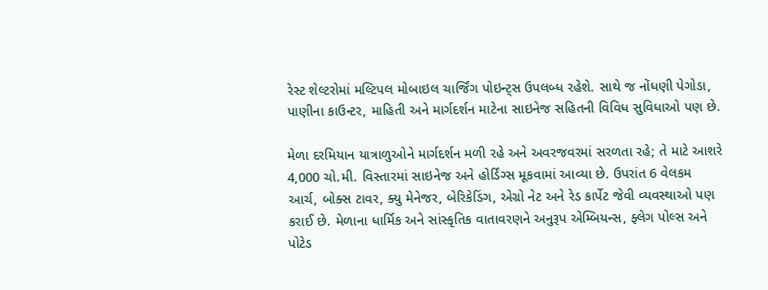રેસ્ટ શેલ્ટરોમાં મલ્ટિપલ મોબાઇલ ચાર્જિંગ પોઇન્ટ્સ ઉપલબ્ધ રહેશે. સાથે જ નોંધણી પેગોડા, પાણીના કાઉન્ટર, માહિતી અને માર્ગદર્શન માટેના સાઇનેજ સહિતની વિવિધ સુવિધાઓ પણ છે.

મેળા દરમિયાન યાત્રાળુઓને માર્ગદર્શન મળી રહે અને અવરજવરમાં સરળતા રહે; તે માટે આશરે 4,000 ચો.મી. વિસ્તારમાં સાઇનેજ અને હોર્ડિંગ્સ મૂકવામાં આવ્યા છે. ઉપરાંત 6 વેલકમ આર્ચ, બોક્સ ટાવર, ક્યુ મેનેજર, બેરિકેડિંગ, એગ્રો નેટ અને રેડ કાર્પેટ જેવી વ્યવસ્થાઓ પણ કરાઈ છે. મેળાના ધાર્મિક અને સાંસ્કૃતિક વાતાવરણને અનુરૂપ એમ્બિયન્સ, ફ્લેગ પોલ્સ અને પોટેડ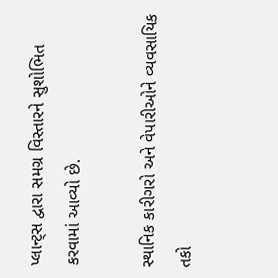પ્લાન્ટ્સ દ્વારા સમગ્ર વિસ્તારને સુશોભિત કરવામાં આવ્યો છે.

સ્થાનિક કારીગરો અને વેપારીઓને વ્યવસાયિક તકો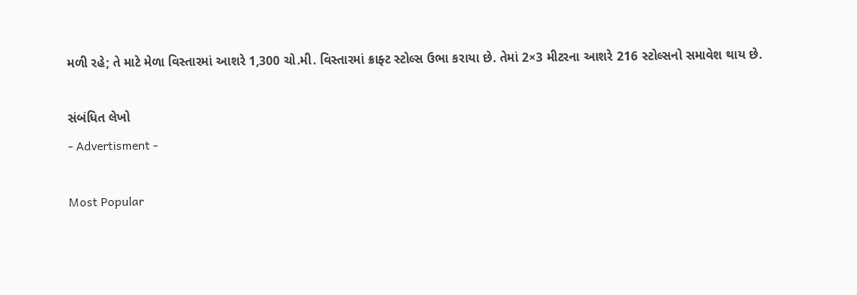મળી રહે; તે માટે મેળા વિસ્તારમાં આશરે 1,300 ચો.મી. વિસ્તારમાં ક્રાફ્ટ સ્ટોલ્સ ઉભા કરાયા છે. તેમાં 2×3 મીટરના આશરે 216 સ્ટોલ્સનો સમાવેશ થાય છે.

સંબંધિત લેખો
- Advertisment -

Most Popular